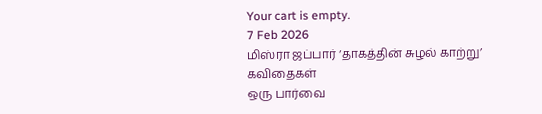Your cart is empty.
7 Feb 2026
மிஸ்ரா ஜப்பார் ‘தாகத்தின் சுழல் காற்று’ கவிதைகள்
ஒரு பார்வை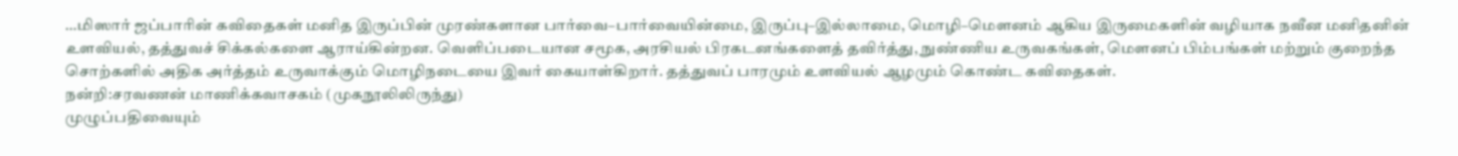…மிஸார் ஜப்பாரின் கவிதைகள் மனித இருப்பின் முரண்களான பார்வை–பார்வையின்மை, இருப்பு–இல்லாமை, மொழி–மௌனம் ஆகிய இருமைகளின் வழியாக நவீன மனிதனின் உளவியல், தத்துவச் சிக்கல்களை ஆராய்கின்றன. வெளிப்படையான சமூக, அரசியல் பிரகடனங்களைத் தவிர்த்து, நுண்ணிய உருவகங்கள், மௌனப் பிம்பங்கள் மற்றும் குறைந்த சொற்களில் அதிக அர்த்தம் உருவாக்கும் மொழிநடையை இவர் கையாள்கிறார். தத்துவப் பாரமும் உளவியல் ஆழமும் கொண்ட கவிதைகள்.
நன்றி:சரவணன் மாணிக்கவாசகம் (முகநூலிலிருந்து)
முழுப்பதிவையும்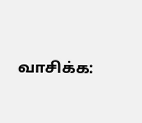வாசிக்க: